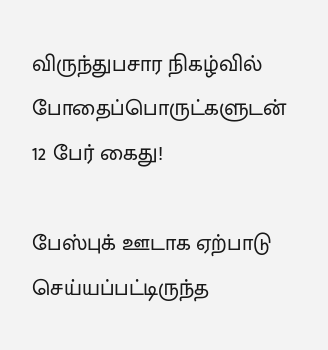விருந்துபசார நிகழ்வில் போதைப்பொருட்களுடன் 12 பேர் கைது!

பேஸ்புக் ஊடாக ஏற்பாடு செய்யப்பட்டிருந்த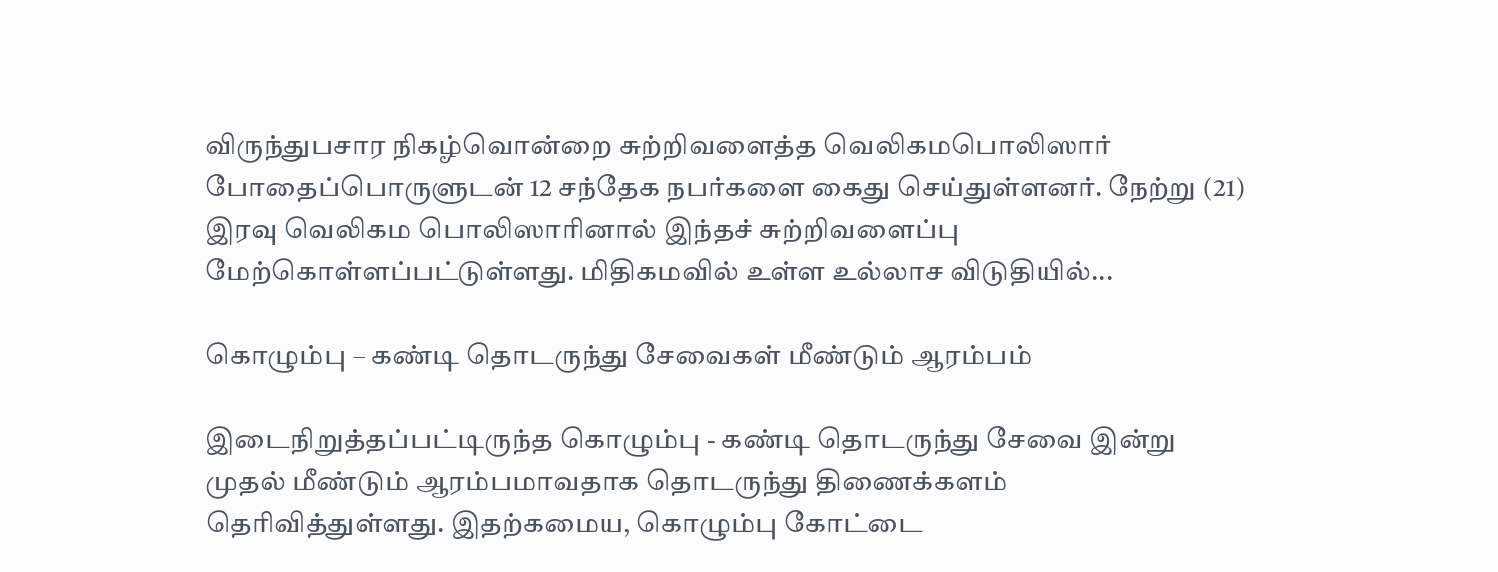விருந்துபசார நிகழ்வொன்றை சுற்றிவளைத்த வெலிகமபொலிஸார்  போதைப்பொருளுடன் 12 சந்தேக நபர்களை கைது செய்துள்ளனர். நேற்று (21) இரவு வெலிகம பொலிஸாரினால் இந்தச் சுற்றிவளைப்பு மேற்கொள்ளப்பட்டுள்ளது. மிதிகமவில் உள்ள உல்லாச விடுதியில்...

கொழும்பு – கண்டி தொடருந்து சேவைகள் மீண்டும் ஆரம்பம்

இடைநிறுத்தப்பட்டிருந்த கொழும்பு - கண்டி தொடருந்து சேவை இன்று முதல் மீண்டும் ஆரம்பமாவதாக தொடருந்து திணைக்களம் தெரிவித்துள்ளது. இதற்கமைய, கொழும்பு கோட்டை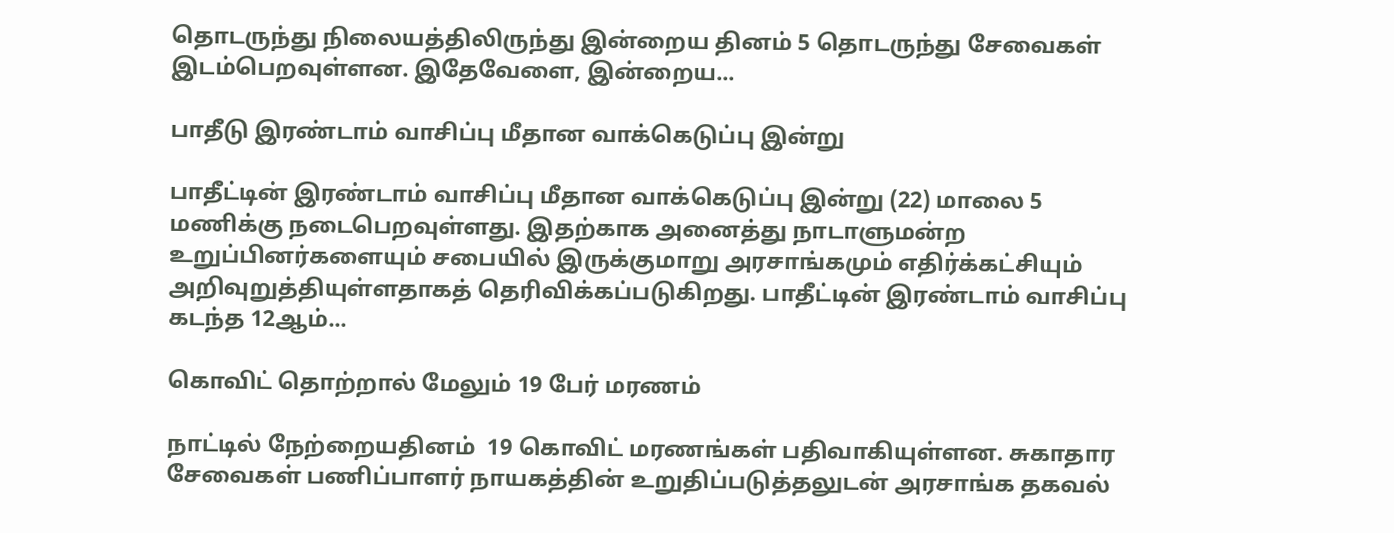தொடருந்து நிலையத்திலிருந்து இன்றைய தினம் 5 தொடருந்து சேவைகள் இடம்பெறவுள்ளன. இதேவேளை, இன்றைய...

பாதீடு இரண்டாம் வாசிப்பு மீதான வாக்கெடுப்பு இன்று

பாதீட்டின் இரண்டாம் வாசிப்பு மீதான வாக்கெடுப்பு இன்று (22) மாலை 5 மணிக்கு நடைபெறவுள்ளது. இதற்காக அனைத்து நாடாளுமன்ற உறுப்பினர்களையும் சபையில் இருக்குமாறு அரசாங்கமும் எதிர்க்கட்சியும் அறிவுறுத்தியுள்ளதாகத் தெரிவிக்கப்படுகிறது. பாதீட்டின் இரண்டாம் வாசிப்பு கடந்த 12ஆம்...

கொவிட் தொற்றால் மேலும் 19 பேர் மரணம்

நாட்டில் நேற்றையதினம்  19 கொவிட் மரணங்கள் பதிவாகியுள்ளன. சுகாதார சேவைகள் பணிப்பாளர் நாயகத்தின் உறுதிப்படுத்தலுடன் அரசாங்க தகவல்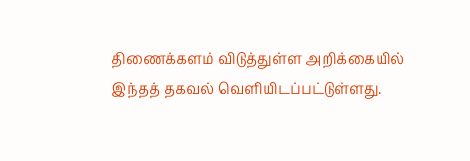திணைக்களம் விடுத்துள்ள அறிக்கையில் இந்தத் தகவல் வெளியிடப்பட்டுள்ளது.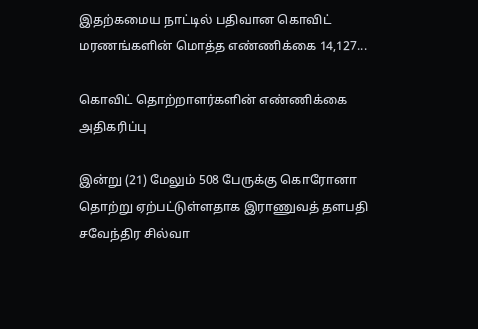இதற்கமைய நாட்டில் பதிவான கொவிட் மரணங்களின் மொத்த எண்ணிக்கை 14,127...

கொவிட் தொற்றாளர்களின் எண்ணிக்கை அதிகரிப்பு

இன்று (21) மேலும் 508 பேருக்கு கொரோனா தொற்று ஏற்பட்டுள்ளதாக இராணுவத் தளபதி சவேந்திர சில்வா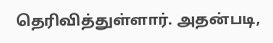தெரிவித்துள்ளார். அதன்படி,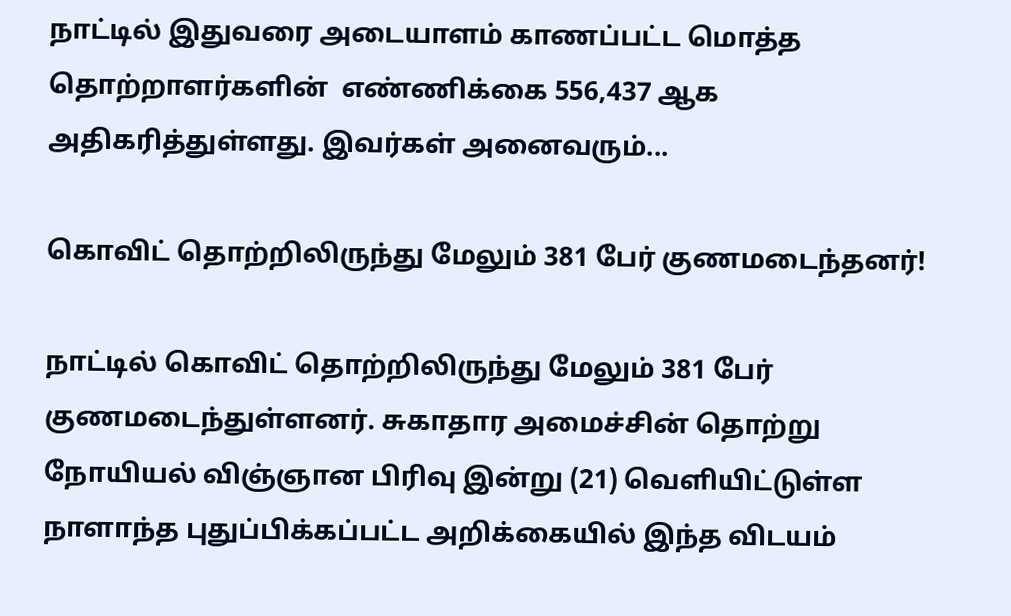நாட்டில் இதுவரை அடையாளம் காணப்பட்ட மொத்த தொற்றாளர்களின்  எண்ணிக்கை 556,437 ஆக அதிகரித்துள்ளது. இவர்கள் அனைவரும்...

கொவிட் தொற்றிலிருந்து மேலும் 381 பேர் குணமடைந்தனர்!

நாட்டில் கொவிட் தொற்றிலிருந்து மேலும் 381 பேர் குணமடைந்துள்ளனர். சுகாதார அமைச்சின் தொற்று நோயியல் விஞ்ஞான பிரிவு இன்று (21) வெளியிட்டுள்ள நாளாந்த புதுப்பிக்கப்பட்ட அறிக்கையில் இந்த விடயம்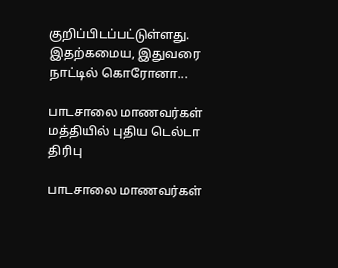குறிப்பிடப்பட்டுள்ளது. இதற்கமைய, இதுவரை நாட்டில் கொரோனா...

பாடசாலை மாணவர்கள் மத்தியில் புதிய டெல்டா திரிபு

பாடசாலை மாணவர்கள்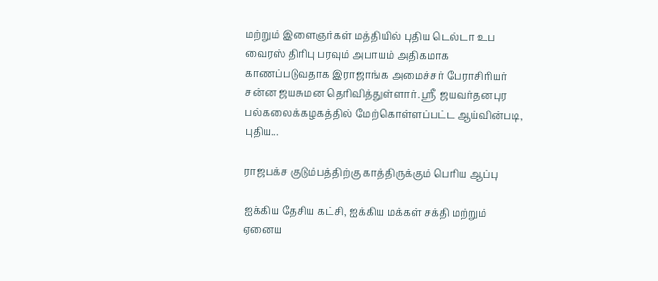மற்றும் இளைஞர்கள் மத்தியில் புதிய டெல்டா உப வைரஸ் திரிபு பரவும் அபாயம் அதிகமாக காணப்படுவதாக இராஜாங்க அமைச்சர் பேராசிரியர் சன்ன ஜயசுமன தெரிவித்துள்ளார். ஸ்ரீ ஜயவர்தனபுர பல்கலைக்கழகத்தில் மேற்கொள்ளப்பட்ட ஆய்வின்படி, புதிய...

ராஜபக்ச குடும்பத்திற்கு காத்திருக்கும் பெரிய ஆப்பு

ஐக்கிய தேசிய கட்சி, ஐக்கிய மக்கள் சக்தி மற்றும் ஏனைய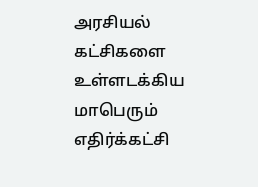அரசியல் கட்சிகளை உள்ளடக்கிய மாபெரும் எதிர்க்கட்சி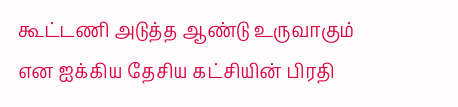கூட்டணி அடுத்த ஆண்டு உருவாகும் என ஐக்கிய தேசிய கட்சியின் பிரதி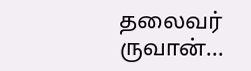தலைவர் ருவான்...